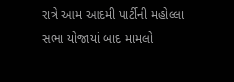રાત્રે આમ આદમી પાર્ટીની મહોલ્લા સભા યોજાયાં બાદ મામલો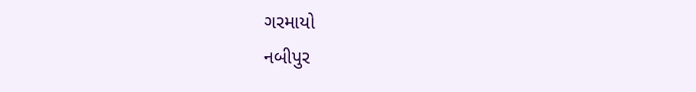ગરમાયો
નબીપુર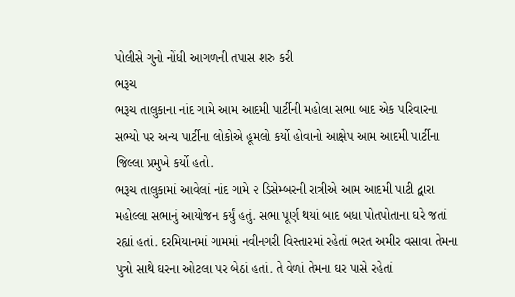પોલીસે ગુનો નોંધી આગળની તપાસ શરુ કરી
ભરૂચ
ભરૂચ તાલુકાના નાંદ ગામે આમ આદમી પાર્ટીની મહોલા સભા બાદ એક પરિવારના સભ્યો પર અન્ય પાર્ટીના લોકોએ હૂમલો કર્યો હોવાનો આક્ષેપ આમ આદમી પાર્ટીના જિલ્લા પ્રમુખે કર્યો હતો.
ભરૂચ તાલુકામાં આવેલાં નાંદ ગામે ૨ ડિસેમ્બરની રાત્રીએ આમ આદમી પાટી દ્વારા મહોલ્લા સભાનું આયોજન કર્યું હતું. સભા પૂર્ણ થયાં બાદ બધા પોતપોતાના ઘરે જતાં રહ્યાં હતાં. દરમિયાનમાં ગામમાં નવીનગરી વિસ્તારમાં રહેતાં ભરત અમીર વસાવા તેમના પુત્રો સાથે ઘરના ઓટલા પર બેઠાં હતાં. તે વેળાં તેમના ઘર પાસે રહેતાં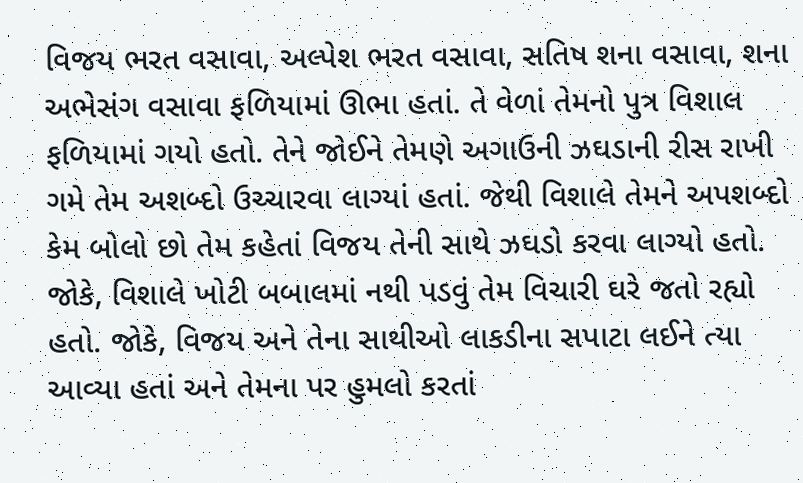વિજય ભરત વસાવા, અલ્પેશ ભરત વસાવા, સતિષ શના વસાવા, શના અભેસંગ વસાવા ફળિયામાં ઊભા હતાં. તે વેળાં તેમનો પુત્ર વિશાલ ફળિયામાં ગયો હતો. તેને જોઈને તેમણે અગાઉની ઝઘડાની રીસ રાખી ગમે તેમ અશબ્દો ઉચ્ચારવા લાગ્યાં હતાં. જેથી વિશાલે તેમને અપશબ્દો કેમ બોલો છો તેમ કહેતાં વિજય તેની સાથે ઝઘડો કરવા લાગ્યો હતો. જોકે, વિશાલે ખોટી બબાલમાં નથી પડવું તેમ વિચારી ઘરે જતો રહ્યો હતો. જોકે, વિજય અને તેના સાથીઓ લાકડીના સપાટા લઈને ત્યા આવ્યા હતાં અને તેમના પર હુમલો કરતાં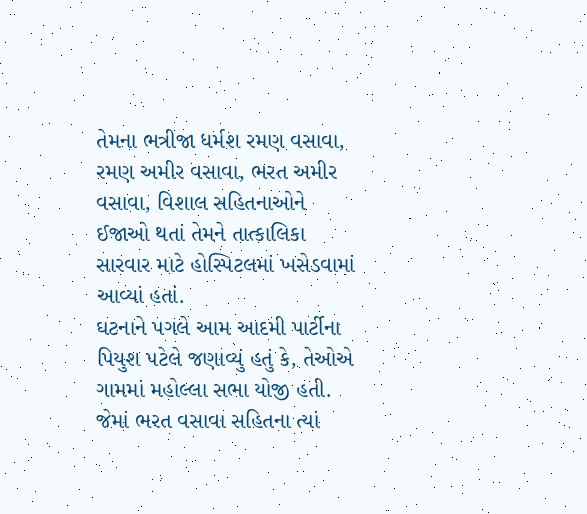તેમના ભત્રીજા ધર્મશ રમણ વસાવા, રમણ અમીર વસાવા, ભરત અમીર વસાવા, વિશાલ સહિતનાઓને ઈજાઓ થતાં તેમને તાત્કાલિકા સારવાર માટે હોસ્પિટલમાં ખસેડવામાં આવ્યાં હતાં.
ઘટનાને પગલે આમ આદમી પાર્ટીના પિયુશ પટેલે જણાવ્યું હતું કે, તેઓએ ગામમાં મહોલ્લા સભા યોજી હતી. જેમાં ભરત વસાવા સહિતના ત્યાં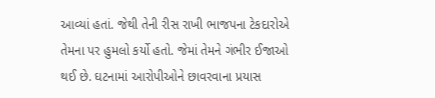આવ્યાં હતાં. જેથી તેની રીસ રાખી ભાજપના ટેકદારોએ તેમના પર હુમલો કર્યો હતો. જેમાં તેમને ગંભીર ઈજાઓ થઈ છે. ઘટનામાં આરોપીઓને છાવરવાના પ્રયાસ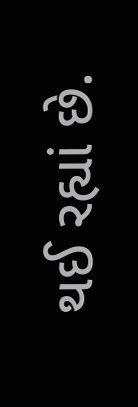થઈ રહ્યાં છે.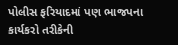પોલીસ ફરિયાદમાં પણ ભાજપના કાર્યકરો તરીકેની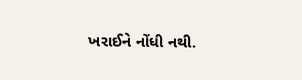ખરાઈને નોંધી નથી.